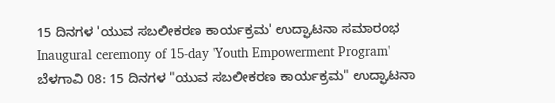15 ದಿನಗಳ 'ಯುವ ಸಬಲೀಕರಣ ಕಾರ್ಯಕ್ರಮ' ಉದ್ಘಾಟನಾ ಸಮಾರಂಭ
Inaugural ceremony of 15-day 'Youth Empowerment Program'
ಬೆಳಗಾವಿ 08: 15 ದಿನಗಳ "ಯುವ ಸಬಲೀಕರಣ ಕಾರ್ಯಕ್ರಮ" ಉದ್ಘಾಟನಾ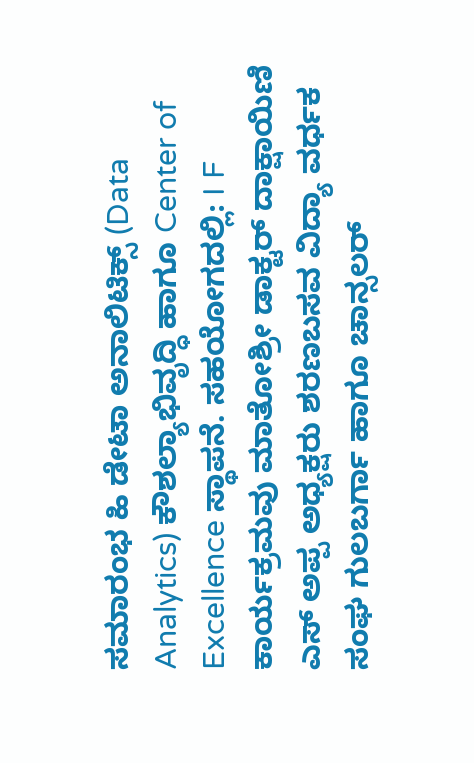ಸಮಾರಂಭ ಹಿ ಡೇಟಾ ಅನಾಲಿಟಿಕ್ಸ್ (Data Analytics) ಕೌಶಲ್ಯಾಭಿವೃದ್ಧಿ ಹಾಗೂ Center of Excellence ಸ್ಥಾಪನೆ. ಸಹಯೋಗದಲ್ಲಿ: I F ಕಾರ್ಯಕ್ರಮವು ಮಾತೋಶ್ರೀ ಡಾಕ್ಟರ್ ದಾಕ್ಷಾಯಿಣಿ ಎಸ್ ಅಪ್ಪ ಅಧ್ಯಕ್ಷರು ಶರಣಬಸವ ವಿದ್ಯಾ ವರ್ಧಕ ಸಂಘ ಗುಲಬರ್ಗಾ ಹಾಗೂ ಚಾನ್ಸಲರ್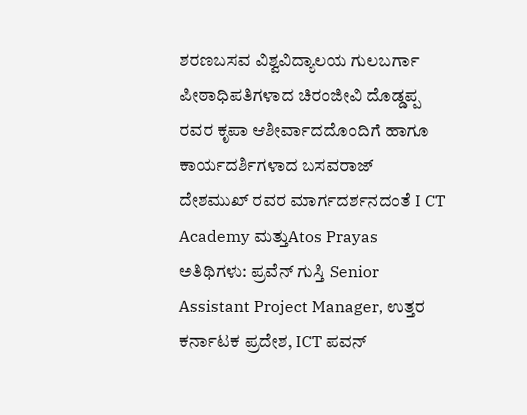ಶರಣಬಸವ ವಿಶ್ವವಿದ್ಯಾಲಯ ಗುಲಬರ್ಗಾ ಪೀಠಾಧಿಪತಿಗಳಾದ ಚಿರಂಜೀವಿ ದೊಡ್ಡಪ್ಪ ರವರ ಕೃಪಾ ಆಶೀರ್ವಾದದೊಂದಿಗೆ ಹಾಗೂ ಕಾರ್ಯದರ್ಶಿಗಳಾದ ಬಸವರಾಜ್ ದೇಶಮುಖ್ ರವರ ಮಾರ್ಗದರ್ಶನದಂತೆ I CT Academy ಮತ್ತುAtos Prayas ಅತಿಥಿಗಳು: ಪ್ರವೆನ್ ಗುಸ್ತಿ Senior Assistant Project Manager, ಉತ್ತರ ಕರ್ನಾಟಕ ಪ್ರದೇಶ, ICT ಪವನ್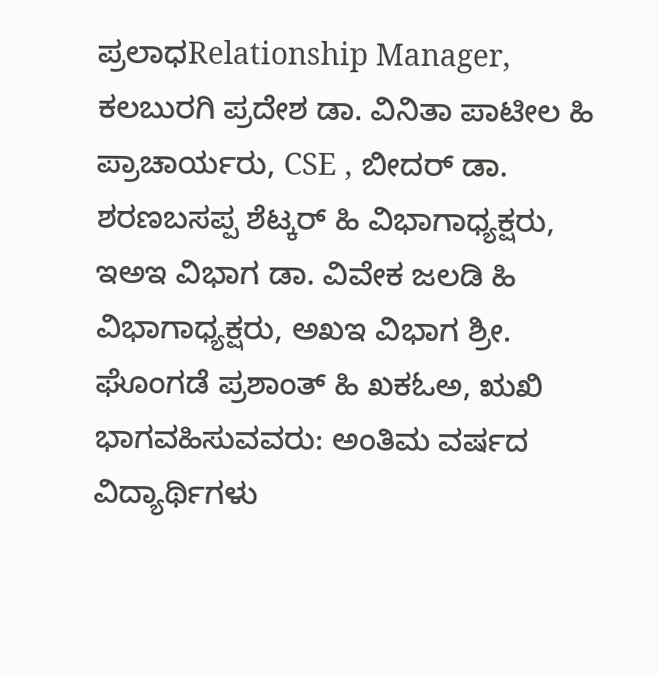ಪ್ರಲಾಧRelationship Manager, ಕಲಬುರಗಿ ಪ್ರದೇಶ ಡಾ. ವಿನಿತಾ ಪಾಟೀಲ ಹಿ ಪ್ರಾಚಾರ್ಯರು, CSE , ಬೀದರ್ ಡಾ. ಶರಣಬಸಪ್ಪ ಶೆಟ್ಕರ್ ಹಿ ವಿಭಾಗಾಧ್ಯಕ್ಷರು, ಇಅಇ ವಿಭಾಗ ಡಾ. ವಿವೇಕ ಜಲಡಿ ಹಿ ವಿಭಾಗಾಧ್ಯಕ್ಷರು, ಅಖಇ ವಿಭಾಗ ಶ್ರೀ. ಘೊಂಗಡೆ ಪ್ರಶಾಂತ್ ಹಿ ಖಕಓಅ, ಋಖಿ ಭಾಗವಹಿಸುವವರು: ಅಂತಿಮ ವರ್ಷದ ವಿದ್ಯಾರ್ಥಿಗಳು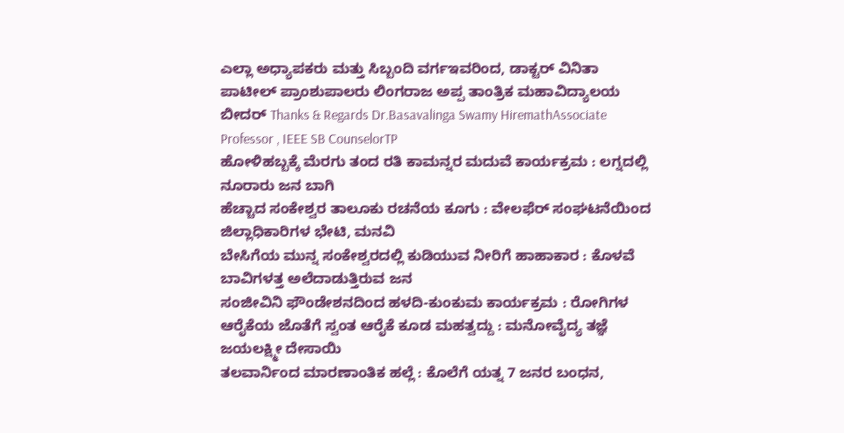ಎಲ್ಲಾ ಅಧ್ಯಾಪಕರು ಮತ್ತು ಸಿಬ್ಬಂದಿ ವರ್ಗಇವರಿಂದ, ಡಾಕ್ಟರ್ ವಿನಿತಾ ಪಾಟೀಲ್ ಪ್ರಾಂಶುಪಾಲರು ಲಿಂಗರಾಜ ಅಪ್ಪ ತಾಂತ್ರಿಕ ಮಹಾವಿದ್ಯಾಲಯ ಬೀದರ್ Thanks & Regards Dr.Basavalinga Swamy HiremathAssociate Professor , IEEE SB CounselorTP
ಹೋಳಿಹಬ್ಬಕ್ಕೆ ಮೆರಗು ತಂದ ರತಿ ಕಾಮನ್ನರ ಮದುವೆ ಕಾರ್ಯಕ್ರಮ : ಲಗ್ನದಲ್ಲಿ ನೂರಾರು ಜನ ಬಾಗಿ
ಹೆಚ್ಚಾದ ಸಂಕೇಶ್ವರ ತಾಲೂಕು ರಚನೆಯ ಕೂಗು : ವೇಲಫೆರ್ ಸಂಘಟನೆಯಿಂದ ಜಿಲ್ಲಾಧಿಕಾರಿಗಳ ಭೇಟಿ, ಮನವಿ
ಬೇಸಿಗೆಯ ಮುನ್ನ ಸಂಕೇಶ್ವರದಲ್ಲಿ ಕುಡಿಯುವ ನೀರಿಗೆ ಹಾಹಾಕಾರ : ಕೊಳವೆ ಬಾವಿಗಳತ್ತ ಅಲೆದಾಡುತ್ತಿರುವ ಜನ
ಸಂಜೀವಿನಿ ಫೌಂಡೇಶನದಿಂದ ಹಳದಿ-ಕುಂಕುಮ ಕಾರ್ಯಕ್ರಮ : ರೋಗಿಗಳ ಆರೈಕೆಯ ಜೊತೆಗೆ ಸ್ವಂತ ಆರೈಕೆ ಕೂಡ ಮಹತ್ವದ್ದು : ಮನೋವೈದ್ಯ ತಜ್ಞೆ ಜಯಲಕ್ಷ್ಮೀ ದೇಸಾಯಿ
ತಲವಾರ್ನಿಂದ ಮಾರಣಾಂತಿಕ ಹಲ್ಲೆ : ಕೊಲೆಗೆ ಯತ್ನ 7 ಜನರ ಬಂಧನ,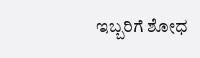ಇಬ್ಬರಿಗೆ ಶೋಧ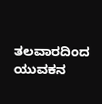ತಲವಾರದಿಂದ ಯುವಕನ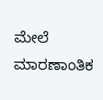ಮೇಲೆ ಮಾರಣಾಂತಿಕ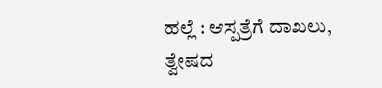ಹಲ್ಲೆ : ಆಸ್ಪತ್ರೆಗೆ ದಾಖಲು, ತ್ವೇಷದ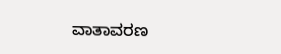ವಾತಾವರಣ